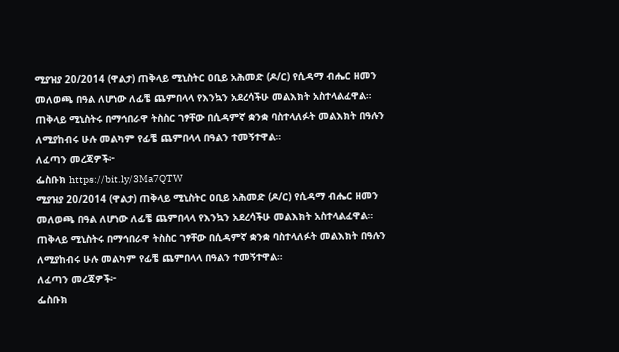ሚያዝያ 20/2014 (ዋልታ) ጠቅላይ ሚኒስትር ዐቢይ አሕመድ (ዶ/ር) የሲዳማ ብሔር ዘመን መለወጫ በዓል ለሆነው ለፊቼ ጨምበላላ የእንኳን አደረሳችሁ መልእክት አስተላልፈዋል።
ጠቅላይ ሚኒስትሩ በማኅበራዋ ትስስር ገፃቸው በሲዳምኛ ቋንቋ ባስተላለፉት መልእክት በዓሉን ለሚያከብሩ ሁሉ መልካም የፊቼ ጨምበላላ በዓልን ተመኝተዋል።
ለፈጣን መረጃዎች፦
ፌስቡክ https://bit.ly/3Ma7QTW
ሚያዝያ 20/2014 (ዋልታ) ጠቅላይ ሚኒስትር ዐቢይ አሕመድ (ዶ/ር) የሲዳማ ብሔር ዘመን መለወጫ በዓል ለሆነው ለፊቼ ጨምበላላ የእንኳን አደረሳችሁ መልእክት አስተላልፈዋል።
ጠቅላይ ሚኒስትሩ በማኅበራዋ ትስስር ገፃቸው በሲዳምኛ ቋንቋ ባስተላለፉት መልእክት በዓሉን ለሚያከብሩ ሁሉ መልካም የፊቼ ጨምበላላ በዓልን ተመኝተዋል።
ለፈጣን መረጃዎች፦
ፌስቡክ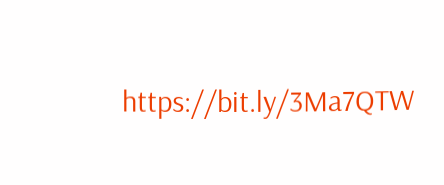https://bit.ly/3Ma7QTW